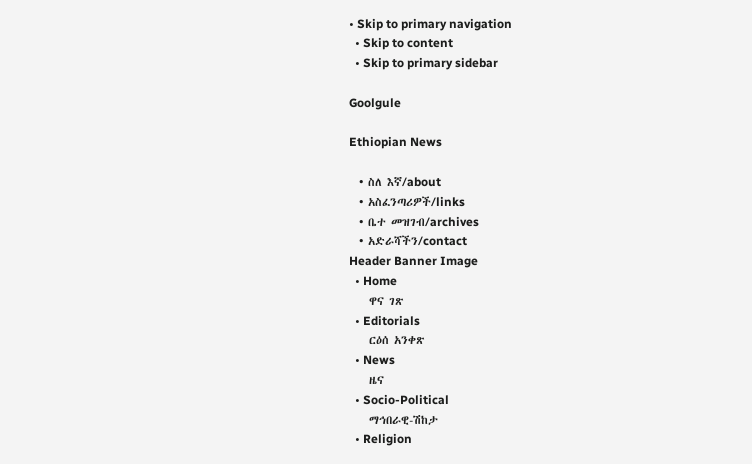• Skip to primary navigation
  • Skip to content
  • Skip to primary sidebar

Goolgule

Ethiopian News

  • ስለ እኛ/about
  • አስፈንጣሪዎች/links
  • ቤተ መዝገብ/archives
  • አድራሻችን/contact
Header Banner Image
  • Home
    ዋና ገጽ
  • Editorials
    ርዕሰ አንቀጽ
  • News
    ዜና
  • Socio-Political
    ማኅበራዊ-ሽከታ
  • Religion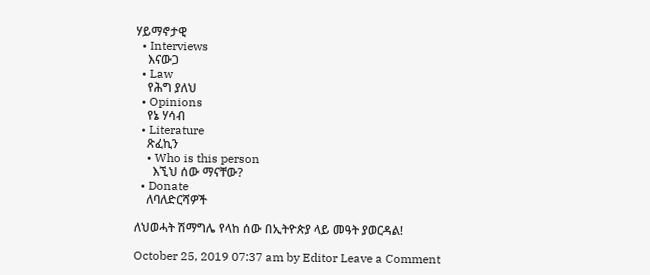ሃይማኖታዊ
  • Interviews
    እናውጋ
  • Law
    የሕግ ያለህ
  • Opinions
    የኔ ሃሳብ
  • Literature
    ጽፈኪን
    • Who is this person
      እኚህ ሰው ማናቸው?
  • Donate
    ለባለድርሻዎች

ለህወሓት ሽማግሌ የላከ ሰው በኢትዮጵያ ላይ መዓት ያወርዳል!

October 25, 2019 07:37 am by Editor Leave a Comment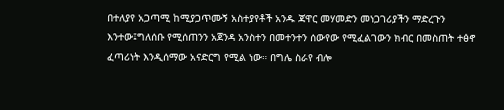በተለያየ አጋጣሚ ከሚያጋጥሙኝ አስተያየቶች አንዱ ጃዋር መሃመድን መነጋገሪያችን ማድረጉን እንተው፤ግለሰቡ የሚሰጠንን አጀንዳ አንስተን በመተንተን ሰውየው የሚፈልገውን ክብር በመስጠት ተፅኖ ፈጣሪነት እንዲሰማው አናድርግ የሚል ነው። በግሌ ስራየ ብሎ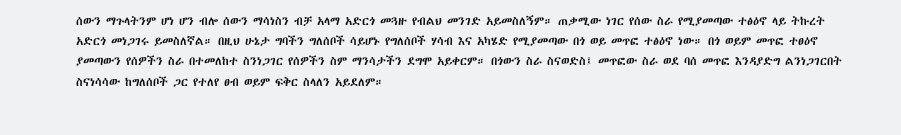ሰውን ማጉላትንም ሆነ ሆን ብሎ ሰውን ማሳነስን ብቻ አላማ አድርጎ መጓዙ የብልህ መንገድ አይመስለኝም። ጠቃሚው ነገር የሰው ስራ የሚያመጣው ተፅዕኖ ላይ ትኩረት አድርጎ መነጋገሩ ይመስለኛል። በዚህ ሁኔታ ግባችን ግለሰቦች ሳይሆኑ የግለሰቦች ሃሳብ እና አካሄድ የሚያመጣው በጎ ወይ መጥፎ ተፅዕኖ ነው። በጎ ወይም መጥፎ ተፀዕኖ ያመጣውን የሰዎችን ስራ በተመለከተ ስንነጋገር የሰዎችን ስም ማንሳታችን ደግሞ አይቀርም። በጎውን ስራ ስናወድስ፤ መጥፎው ስራ ወደ ባሰ መጥፎ እንዳያድግ ልንነጋገርበት ስናነሳሳው ከግለሰቦች ጋር የተለየ ፀብ ወይም ፍቅር ስላለን አይደለም።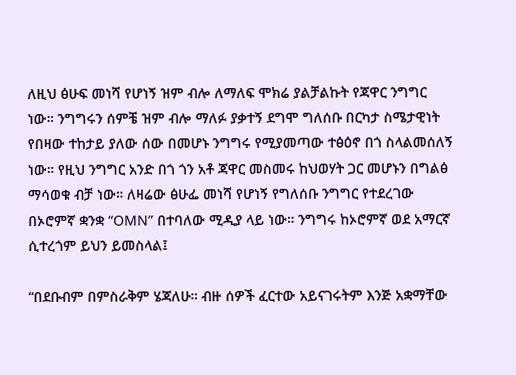ለዚህ ፅሁፍ መነሻ የሆነኝ ዝም ብሎ ለማለፍ ሞክሬ ያልቻልኩት የጃዋር ንግግር ነው። ንግግሩን ሰምቼ ዝም ብሎ ማለፉ ያቃተኝ ደግሞ ግለሰቡ በርካታ ስሜታዊነት የበዛው ተከታይ ያለው ሰው በመሆኑ ንግግሩ የሚያመጣው ተፅዕኖ በጎ ስላልመሰለኝ ነው። የዚህ ንግግር አንድ በጎ ጎን አቶ ጃዋር መስመሩ ከህወሃት ጋር መሆኑን በግልፅ ማሳወቁ ብቻ ነው። ለዛሬው ፅሁፌ መነሻ የሆነኝ የግለሰቡ ንግግር የተደረገው በኦሮምኛ ቋንቋ “OMN” በተባለው ሚዲያ ላይ ነው። ንግግሩ ከኦሮምኛ ወደ አማርኛ ሲተረጎም ይህን ይመስላል፤

“በደቡብም በምስራቅም ሄጃለሁ። ብዙ ሰዎች ፈርተው አይናገሩትም እንጅ አቋማቸው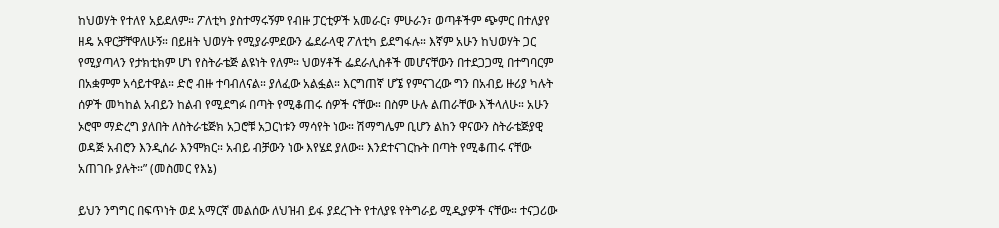ከህወሃት የተለየ አይደለም። ፖለቲካ ያስተማሩኝም የብዙ ፓርቲዎች አመራር፣ ምሁራን፣ ወጣቶችም ጭምር በተለያየ ዘዴ አዋርቻቸዋለሁኝ። በይዘት ህወሃት የሚያራምደውን ፌደራላዊ ፖለቲካ ይደግፋሉ። እኛም አሁን ከህወሃት ጋር የሚያጣላን የታክቲክም ሆነ የስትራቴጅ ልዩነት የለም። ህወሃቶች ፌደራሊስቶች መሆናቸውን በተደጋጋሚ በተግባርም በአቋምም አሳይተዋል። ድሮ ብዙ ተባብለናል። ያለፈው አልፏል። እርግጠኛ ሆኜ የምናገረው ግን በአብይ ዙሪያ ካሉት ሰዎች መካከል አብይን ከልብ የሚደግፉ በጣት የሚቆጠሩ ሰዎች ናቸው። በስም ሁሉ ልጠራቸው እችላለሁ። አሁን ኦሮሞ ማድረግ ያለበት ለስትራቴጅክ አጋሮቹ አጋርነቱን ማሳየት ነው። ሽማግሌም ቢሆን ልከን ዋናውን ስትራቴጅያዊ ወዳጅ አብሮን እንዲሰራ እንሞክር። አብይ ብቻውን ነው እየሄደ ያለው። እንደተናገርኩት በጣት የሚቆጠሩ ናቸው አጠገቡ ያሉት።” (መስመር የእኔ)

ይህን ንግግር በፍጥነት ወደ አማርኛ መልሰው ለህዝብ ይፋ ያደረጉት የተለያዩ የትግራይ ሚዲያዎች ናቸው። ተናጋሪው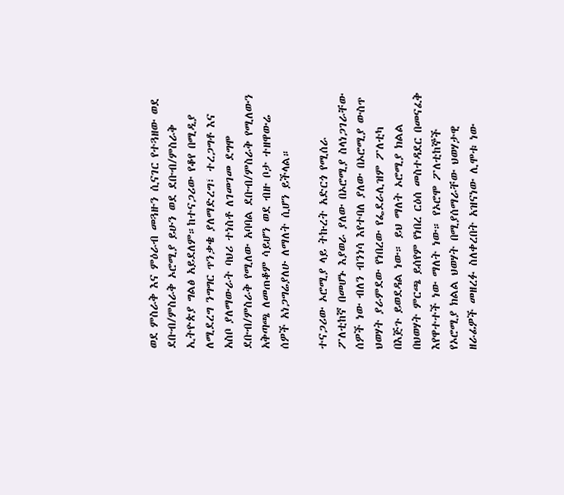ወደ ምስራቅ እና ምዕራብ መጓዙን ሲናገር የተጓዘው ወደ ደቡብ/ምስራቅ ኦሮሚያ ይሁን ወደ ደቡብ/ምስራቅ ኢትዮጵያ ግልፅ አይደለም።ከተናጋሪው የቆየ በሚዲያ ለሚደረግ ንግግር ጥንቃቄ ያለማድረግ፣ ተረጋግቶ እና አስቦ ያለማውራት ባህሪ ተነስቶ ለገመገመ ደግሞ ደቡብ/ምስራቅ የሚለው አባባል ደቡብ/ምስራቅ የሚለውን አቅጣጫ ለመጠቆም ሳይሆን ወደ ብዙ ቦታ ተዘዋውሬ ሰዎች አነጋግሬያለሁ ለማለት ሲሆን ይችላል።

ተናጋሪው ኦሮሚያ ላይ ትኩረት አድርጎ የሚሰራ ፖለቲከኛ በመሆኑ እያወራ ያለው በኦሮሚያ ስላነጋገራቸው ሰዎች ነው ብለን ብንነሳ እየተባለ ያለው በኦሮሚያ ውስጥ ህወሃት ያራምደው የነበረው የፌደራሊዝም ፖለቲካ በእጅጉ ይወደዳል ነው። ይህ ማለት ኦሮሚያ ክልል በህወሃት ምርጫ ይሰየም የነበረ ርዕሰ መስተዳደር በመናፈቅ እየዋተተች ነው ማለት ነው። የኦሮሞ ፖለቲከኞች የኦሮሚያ ክልል ህወሃት በሚያሰማራቸው ህወሃታዊ ዘራፊዎች መዘረፉ ስለቀረበት አዝናነው ሊሞቱ ነው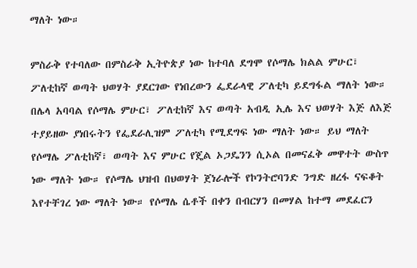ማለት ነው።

ምስራቅ የተባለው በምስራቅ ኢትዮጵያ ነው ከተባለ ደግሞ የሶማሌ ክልል ምሁር፣ ፖለቲከኛ ወጣት ህወሃት ያደርገው የነበረውን ፌደራላዊ ፖለቲካ ይደግፋል ማለት ነው። በሌላ አባባል የሶማሌ ምሁር፣ ፖለቲከኛ እና ወጣት አብዲ ኢሌ እና ህወሃት እጅ ለእጅ ተያይዘው ያነበሩትን የፌደራሊዝም ፖለቲካ የሚደግፍ ነው ማለት ነው። ይህ ማለት የሶማሌ ፖለቲከኛ፣ ወጣት እና ምሁር የጄል ኦጋዴንን ሲኦል በመናፈቅ መዋተት ውስጥ ነው ማለት ነው። የሶማሌ ህዝብ በህወሃት ጀነራሎች የኮንትሮባንድ ንግድ ዘረፋ ናፍቆት እየተቸገረ ነው ማለት ነው። የሶማሌ ሴቶች በቀን በብርሃን በመሃል ከተማ መደፈርን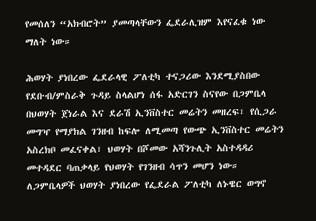የመሰለን “አክብሮት” ያመጣላቸውን ፌደራሊዝም እየናፈቁ ነው ማለት ነው።

ሕወሃት ያነበረው ፌደራላዊ ፖለቲካ ተናጋሪው እንደሚያስበው የደቡብ/ምስራቅ ጉዳይ ስላልሆነ ሰፋ አድርገን ስናየው በጋምቤላ በህወሃት ጀነራል እና ደራሽ ኢንቨስተር መሬትን መዘረፍ፣ የሲጋራ መግዣ የማያክል ገንዘብ ከፍሎ ለሚመጣ የውጭ ኢንቨስተር መሬትን አስረክቦ መፈናቀል፣ ህወሃት በሾመው አሻንጉሊት አስተዳዳሪ መተዳደር ባጠቃላይ የህወሃት የገንዘብ ሳጥን መሆን ነው። ለጋምቤላዎች ህወሃት ያነበረው የፌደራል ፖለቲካ ለኑዌር ወግኖ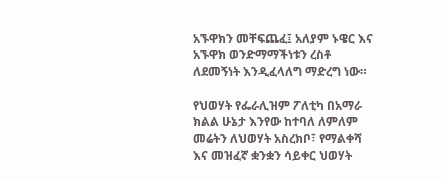አኙዋክን መቸፍጨፈ፤ አለያም ኑዌር እና አኙዋክ ወንድማማችነቱን ረስቶ ለደመኝነት እንዲፈላለግ ማድረግ ነው።

የህወሃት የፌራሊዝም ፖለቲካ በአማራ ክልል ሁኔታ እንየው ከተባለ ለምለም መሬትን ለህወሃት አስረክቦ፣ የማልቀሻ እና መዝፈኛ ቋንቋን ሳይቀር ህወሃት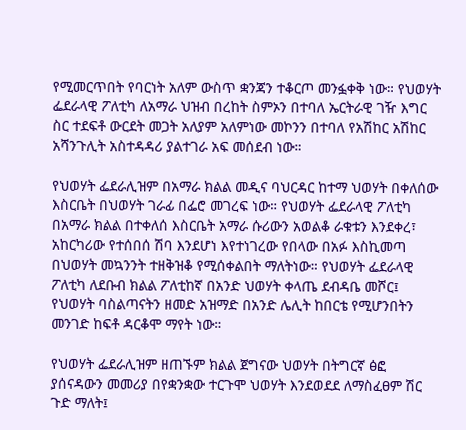የሚመርጥበት የባርነት አለም ውስጥ ቋንጃን ተቆርጦ መንፏቀቅ ነው። የህወሃት ፌደራላዊ ፖለቲካ ለአማራ ህዝብ በረከት ስምኦን በተባለ ኤርትራዊ ገዥ እግር ስር ተደፍቶ ውርደት መጋት አለያም አለምነው መኮንን በተባለ የአሽከር አሽከር አሻንጉሊት አስተዳዳሪ ያልተገራ አፍ መሰደብ ነው።

የህወሃት ፌደራሊዝም በአማራ ክልል መዲና ባህርዳር ከተማ ህወሃት በቀለሰው እስርቤት በህወሃት ገራፊ በፌሮ መገረፍ ነው። የህወሃት ፌደራላዊ ፖለቲካ በአማራ ክልል በተቀለሰ እስርቤት አማራ ሱሪውን አወልቆ ራቁቱን እንደቀረ፣ አከርካሪው የተሰበሰ ሽባ እንደሆነ እየተነገረው የበላው በአፉ እስኪመጣ በህወሃት መኳንንት ተዘቅዝቆ የሚሰቀልበት ማለትነው። የህወሃት ፌደራላዊ ፖለቲካ ለደቡብ ክልል ፖለቲከኛ በአንድ ህወሃት ቀላጤ ደብዳቤ መሾር፤ የህወሃት ባስልጣናትን ዘመድ አዝማድ በአንድ ሌሊት ከበርቴ የሚሆንበትን መንገድ ከፍቶ ዳርቆሞ ማየት ነው።

የህወሃት ፌደራሊዝም ዘጠኙም ክልል ጀግናው ህወሃት በትግርኛ ፅፎ ያሰናዳውን መመሪያ በየቋንቋው ተርጉሞ ህወሃት እንደወደደ ለማስፈፀም ሽር ጉድ ማለት፤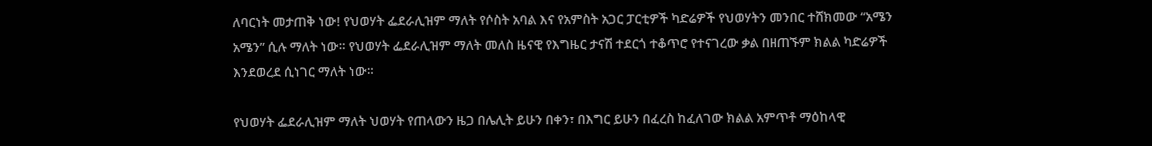ለባርነት መታጠቅ ነው! የህወሃት ፌደራሊዝም ማለት የሶስት አባል እና የአምስት አጋር ፓርቲዎች ካድሬዎች የህወሃትን መንበር ተሸክመው “አሜን አሜን” ሲሉ ማለት ነው። የህወሃት ፌደራሊዝም ማለት መለስ ዜናዊ የእግዜር ታናሽ ተደርጎ ተቆጥሮ የተናገረው ቃል በዘጠኙም ክልል ካድሬዎች እንደወረደ ሲነገር ማለት ነው።

የህወሃት ፌደራሊዝም ማለት ህወሃት የጠላውን ዜጋ በሌሊት ይሁን በቀን፣ በእግር ይሁን በፈረስ ከፈለገው ክልል አምጥቶ ማዕከላዊ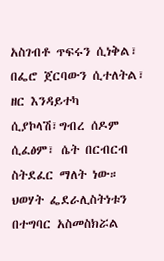አስገብቶ ጥፍሩን ሲነቅል፣ በፌሮ ጀርባውን ሲተለትል፣ ዘር እንዳይተካ ሲያኮላሽ፣ግብረ ሰዶም ሲፈፅም፣ ሴት በርብርብ ስትደፈር ማለት ነው። ህወሃት ፌደራሊስትነቱን በተግባር አስመስክሯል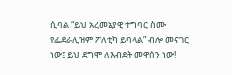ሲባል “ይህ አረመኔያዊ ተግባር ስሙ የፌደራሊዝም ፖለቲካ ይባላል” ብሎ መናገር ነው፤ ይህ ደግሞ ለእብደት መዋሰን ነው!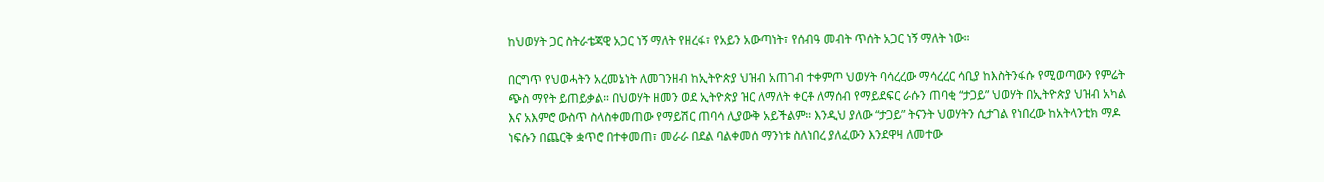ከህወሃት ጋር ስትራቴጃዊ አጋር ነኝ ማለት የዘረፋ፣ የአይን አውጣነት፣ የሰብዓ መብት ጥሰት አጋር ነኝ ማለት ነው።

በርግጥ የህወሓትን አረመኔነት ለመገንዘብ ከኢትዮጵያ ህዝብ አጠገብ ተቀምጦ ህወሃት ባሳረረው ማሳረረር ሳቢያ ከእስትንፋሱ የሚወጣውን የምሬት ጭስ ማየት ይጠይቃል። በህወሃት ዘመን ወደ ኢትዮጵያ ዝር ለማለት ቀርቶ ለማሰብ የማይደፍር ራሱን ጠባቂ “ታጋይ” ህወሃት በኢትዮጵያ ህዝብ አካል እና አእምሮ ውስጥ ስላስቀመጠው የማይሽር ጠባሳ ሊያውቅ አይችልም። እንዲህ ያለው “ታጋይ” ትናንት ህወሃትን ሲታገል የነበረው ከአትላንቲክ ማዶ ነፍሱን በጨርቅ ቋጥሮ በተቀመጠ፣ መራራ በደል ባልቀመሰ ማንነቱ ስለነበረ ያለፈውን እንደዋዛ ለመተው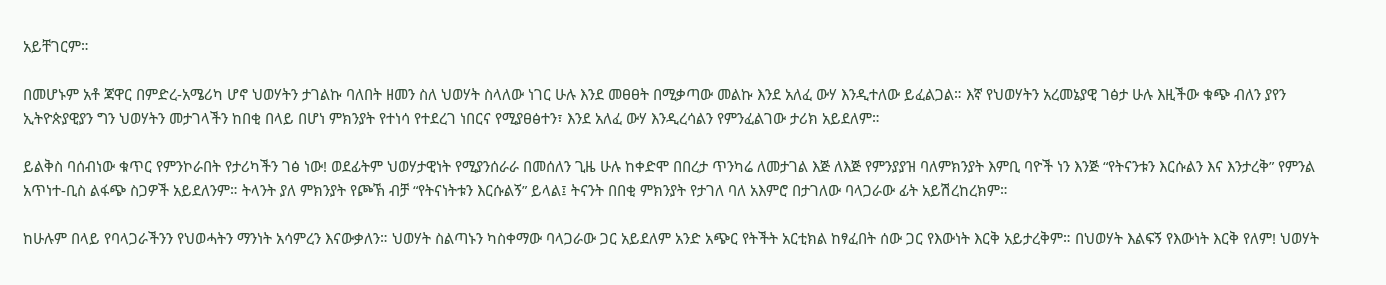አይቸገርም።

በመሆኑም አቶ ጃዋር በምድረ-አሜሪካ ሆኖ ህወሃትን ታገልኩ ባለበት ዘመን ስለ ህወሃት ስላለው ነገር ሁሉ እንደ መፀፀት በሚቃጣው መልኩ እንደ አለፈ ውሃ እንዲተለው ይፈልጋል። እኛ የህወሃትን አረመኔያዊ ገፅታ ሁሉ እዚችው ቁጭ ብለን ያየን ኢትዮጵያዊያን ግን ህወሃትን መታገላችን ከበቂ በላይ በሆነ ምክንያት የተነሳ የተደረገ ነበርና የሚያፀፅተን፣ እንደ አለፈ ውሃ እንዲረሳልን የምንፈልገው ታሪክ አይደለም።

ይልቅስ ባሰብነው ቁጥር የምንኮራበት የታሪካችን ገፅ ነው! ወደፊትም ህወሃታዊነት የሚያንሰራራ በመሰለን ጊዜ ሁሉ ከቀድሞ በበረታ ጥንካሬ ለመታገል እጅ ለእጅ የምንያያዝ ባለምክንያት እምቢ ባዮች ነን እንጅ “የትናንቱን እርሱልን እና እንታረቅ” የምንል አጥነተ-ቢስ ልፋጭ ስጋዎች አይደለንም። ትላንት ያለ ምክንያት የጮኽ ብቻ “የትናነትቱን እርሱልኝ” ይላል፤ ትናንት በበቂ ምክንያት የታገለ ባለ አእምሮ በታገለው ባላጋራው ፊት አይሽረከረክም።

ከሁሉም በላይ የባላጋራችንን የህወሓትን ማንነት አሳምረን እናውቃለን። ህወሃት ስልጣኑን ካስቀማው ባላጋራው ጋር አይደለም አንድ አጭር የትችት አርቲክል ከፃፈበት ሰው ጋር የእውነት እርቅ አይታረቅም። በህወሃት እልፍኝ የእውነት እርቅ የለም! ህወሃት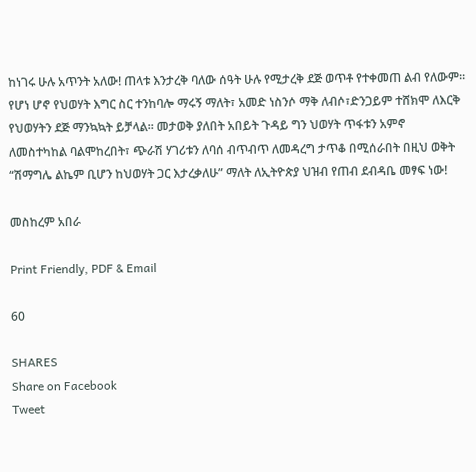ከነገሩ ሁሉ አጥንት አለው! ጠላቱ እንታረቅ ባለው ሰዓት ሁሉ የሚታረቅ ደጅ ወጥቶ የተቀመጠ ልብ የለውም። የሆነ ሆኖ የህወሃት እግር ስር ተንከባሎ ማሩኝ ማለት፣ አመድ ነስንሶ ማቅ ለብሶ፣ድንጋይም ተሸክሞ ለእርቅ የህወሃትን ደጅ ማንኳኳት ይቻላል። መታወቅ ያለበት አበይት ጉዳይ ግን ህወሃት ጥፋቱን አምኖ ለመስተካከል ባልሞከረበት፣ ጭራሽ ሃገሪቱን ለባሰ ብጥብጥ ለመዳረግ ታጥቆ በሚሰራበት በዚህ ወቅት “ሽማግሌ ልኬም ቢሆን ከህወሃት ጋር እታረቃለሁ” ማለት ለኢትዮጵያ ህዝብ የጠብ ደብዳቤ መፃፍ ነው!

መስከረም አበራ

Print Friendly, PDF & Email

60

SHARES
Share on Facebook
Tweet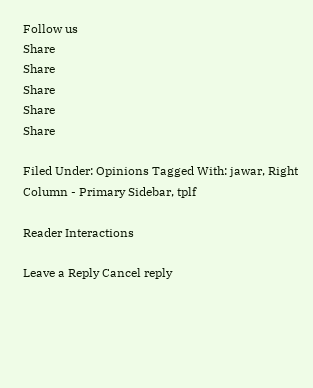Follow us
Share
Share
Share
Share
Share

Filed Under: Opinions Tagged With: jawar, Right Column - Primary Sidebar, tplf

Reader Interactions

Leave a Reply Cancel reply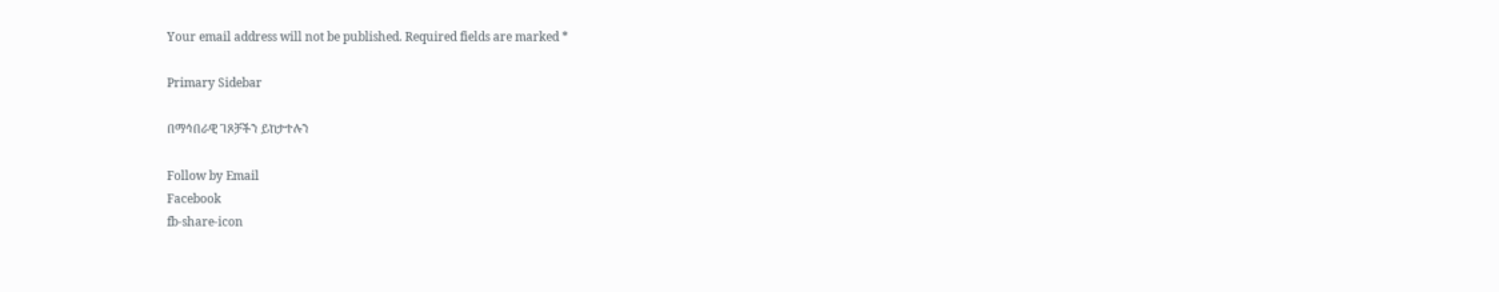Your email address will not be published. Required fields are marked *

Primary Sidebar

በማኅበራዊ ገጾቻችን ይከታተሉን

Follow by Email
Facebook
fb-share-icon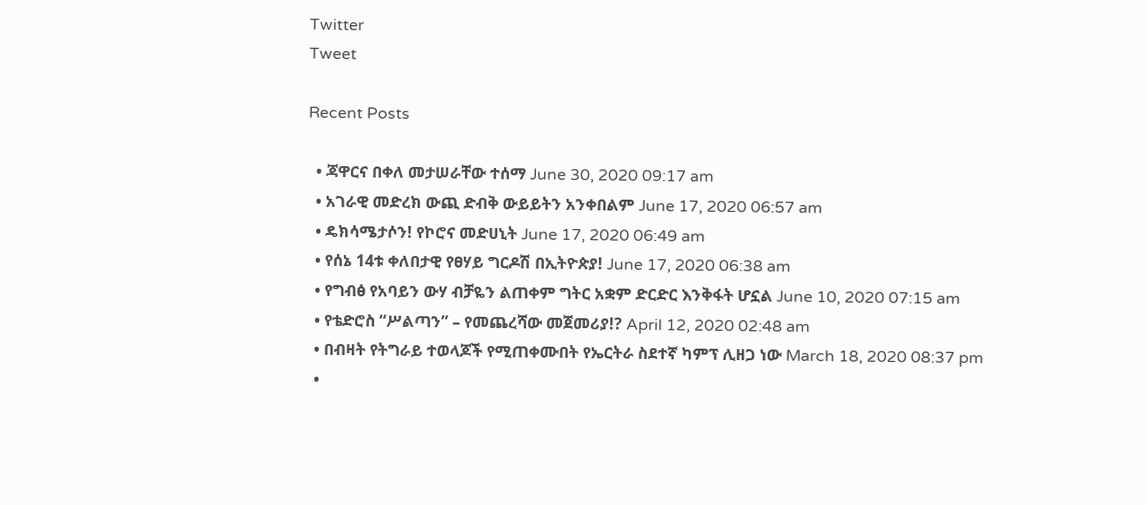Twitter
Tweet

Recent Posts

  • ጃዋርና በቀለ መታሠራቸው ተሰማ June 30, 2020 09:17 am
  • አገራዊ መድረክ ውጪ ድብቅ ውይይትን አንቀበልም June 17, 2020 06:57 am
  • ዴክሳሜታሶን! የኮሮና መድሀኒት June 17, 2020 06:49 am
  • የሰኔ 14ቱ ቀለበታዊ የፀሃይ ግርዶሽ በኢትዮጵያ! June 17, 2020 06:38 am
  • የግብፅ የአባይን ውሃ ብቻዬን ልጠቀም ግትር አቋም ድርድር እንቅፋት ሆኗል June 10, 2020 07:15 am
  • የቴድሮስ “ሥልጣን” – የመጨረሻው መጀመሪያ!? April 12, 2020 02:48 am
  • በብዛት የትግራይ ተወላጆች የሚጠቀሙበት የኤርትራ ስደተኛ ካምፕ ሊዘጋ ነው March 18, 2020 08:37 pm
  •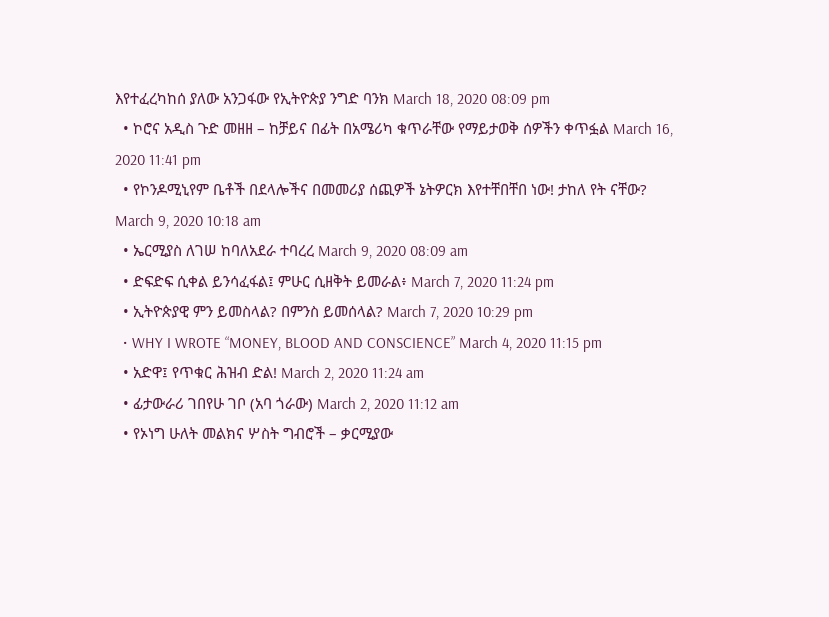እየተፈረካከሰ ያለው አንጋፋው የኢትዮጵያ ንግድ ባንክ March 18, 2020 08:09 pm
  • ኮሮና አዲስ ጉድ መዘዘ – ከቻይና በፊት በአሜሪካ ቁጥራቸው የማይታወቅ ሰዎችን ቀጥፏል March 16, 2020 11:41 pm
  • የኮንዶሚኒየም ቤቶች በደላሎችና በመመሪያ ሰጪዎች ኔትዎርክ እየተቸበቸበ ነው! ታከለ የት ናቸው? March 9, 2020 10:18 am
  • ኤርሚያስ ለገሠ ከባለአደራ ተባረረ March 9, 2020 08:09 am
  • ድፍድፍ ሲቀል ይንሳፈፋል፤ ምሁር ሲዘቅት ይመራል፥ March 7, 2020 11:24 pm
  • ኢትዮጵያዊ ምን ይመስላል? በምንስ ይመሰላል? March 7, 2020 10:29 pm
  • WHY I WROTE “MONEY, BLOOD AND CONSCIENCE” March 4, 2020 11:15 pm
  • አድዋ፤ የጥቁር ሕዝብ ድል! March 2, 2020 11:24 am
  • ፊታውራሪ ገበየሁ ገቦ (አባ ጎራው) March 2, 2020 11:12 am
  • የኦነግ ሁለት መልክና ሦስት ግብሮች – ቃርሚያው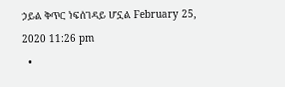ኃይል ቅጥር ነፍሰገዳይ ሆኗል February 25, 2020 11:26 pm
  •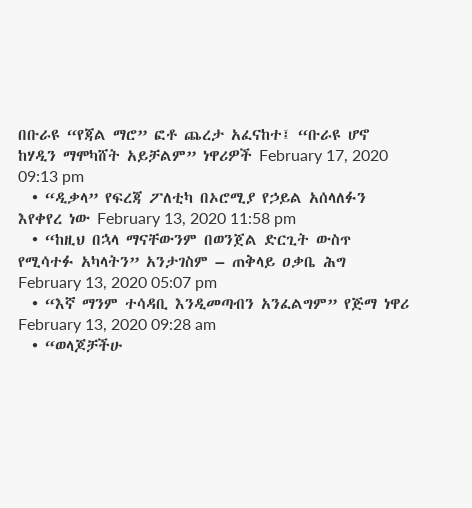በቡራዩ “የጃል ማሮ” ፎቶ ጨረታ አፈናከተ፤ “ቡራዩ ሆኖ ከሃዲን ማሞካሸት አይቻልም” ነዋሪዎች February 17, 2020 09:13 pm
  • “ዲቃላ” የፍረጃ ፖለቲካ በኦሮሚያ የኃይል አሰላለፉን እየቀየረ ነው February 13, 2020 11:58 pm
  • “ከዚህ በኋላ ማናቸውንም በወንጀል ድርጊት ውስጥ የሚሳተፉ አካላትን” አንታገስም – ጠቅላይ ዐቃቤ ሕግ February 13, 2020 05:07 pm
  • “እኛ ማንም ተሳዳቢ እንዲመጣብን አንፈልግም” የጅማ ነዋሪ February 13, 2020 09:28 am
  • “ወላጆቻችሁ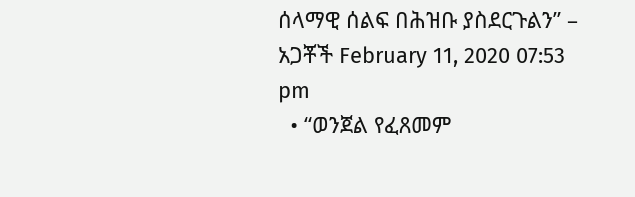ሰላማዊ ሰልፍ በሕዝቡ ያስደርጉልን” – አጋቾች February 11, 2020 07:53 pm
  • “ወንጀል የፈጸመም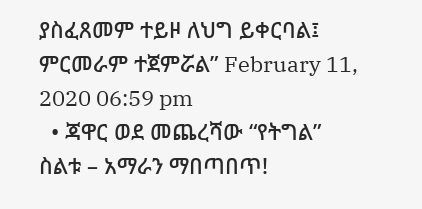ያስፈጸመም ተይዞ ለህግ ይቀርባል፤ ምርመራም ተጀምሯል” February 11, 2020 06:59 pm
  • ጃዋር ወደ መጨረሻው “የትግል” ስልቱ – አማራን ማበጣበጥ!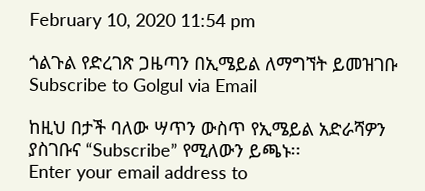February 10, 2020 11:54 pm

ጎልጉል የድረገጽ ጋዜጣን በኢሜይል ለማግኘት ይመዝገቡ Subscribe to Golgul via Email

ከዚህ በታች ባለው ሣጥን ውስጥ የኢሜይል አድራሻዎን ያስገቡና “Subscribe” የሚለውን ይጫኑ፡፡
Enter your email address to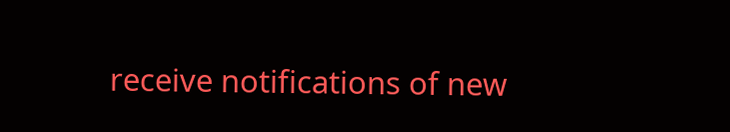receive notifications of new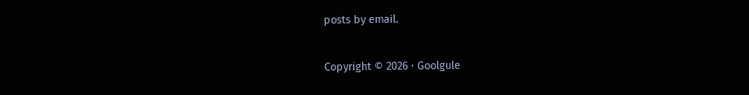posts by email.

Copyright © 2026 · Goolgule